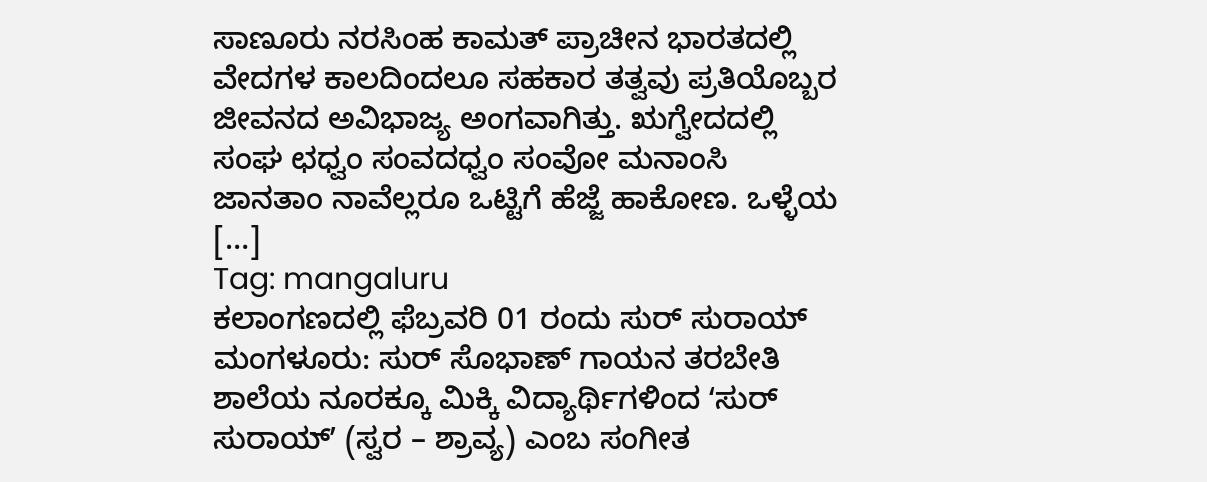ಸಾಣೂರು ನರಸಿಂಹ ಕಾಮತ್ ಪ್ರಾಚೀನ ಭಾರತದಲ್ಲಿ ವೇದಗಳ ಕಾಲದಿಂದಲೂ ಸಹಕಾರ ತತ್ವವು ಪ್ರತಿಯೊಬ್ಬರ ಜೀವನದ ಅವಿಭಾಜ್ಯ ಅಂಗವಾಗಿತ್ತು. ಋಗ್ವೇದದಲ್ಲಿ ಸಂಘ ಛಧ್ವಂ ಸಂವದಧ್ವಂ ಸಂವೋ ಮನಾಂಸಿ ಜಾನತಾಂ ನಾವೆಲ್ಲರೂ ಒಟ್ಟಿಗೆ ಹೆಜ್ಜೆ ಹಾಕೋಣ. ಒಳ್ಳೆಯ […]
Tag: mangaluru
ಕಲಾಂಗಣದಲ್ಲಿ ಫೆಬ್ರವರಿ 01 ರಂದು ಸುರ್ ಸುರಾಯ್
ಮಂಗಳೂರು: ಸುರ್ ಸೊಭಾಣ್ ಗಾಯನ ತರಬೇತಿ ಶಾಲೆಯ ನೂರಕ್ಕೂ ಮಿಕ್ಕಿ ವಿದ್ಯಾರ್ಥಿಗಳಿಂದ ʻಸುರ್ ಸುರಾಯ್ʼ (ಸ್ವರ – ಶ್ರಾವ್ಯ) ಎಂಬ ಸಂಗೀತ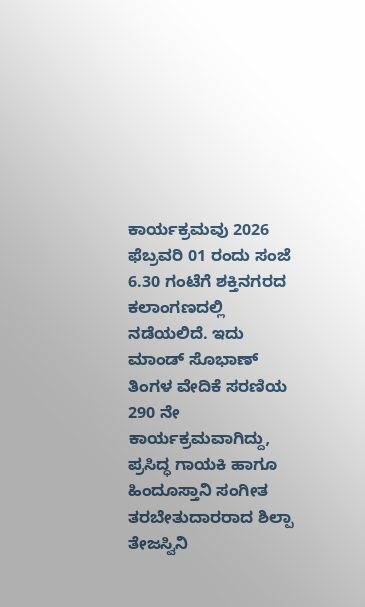ಕಾರ್ಯಕ್ರಮವು 2026 ಫೆಬ್ರವರಿ 01 ರಂದು ಸಂಜೆ 6.30 ಗಂಟೆಗೆ ಶಕ್ತಿನಗರದ ಕಲಾಂಗಣದಲ್ಲಿ ನಡೆಯಲಿದೆ. ಇದು ಮಾಂಡ್ ಸೊಭಾಣ್ ತಿಂಗಳ ವೇದಿಕೆ ಸರಣಿಯ 290 ನೇ ಕಾರ್ಯಕ್ರಮವಾಗಿದ್ದು, ಪ್ರಸಿದ್ಧ ಗಾಯಕಿ ಹಾಗೂ ಹಿಂದೂಸ್ತಾನಿ ಸಂಗೀತ ತರಬೇತುದಾರರಾದ ಶಿಲ್ಪಾ ತೇಜಸ್ವಿನಿ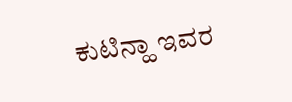ಕುಟಿನ್ಹಾ ಇವರ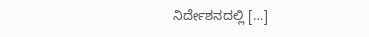ನಿರ್ದೇಶನದಲ್ಲಿ […]